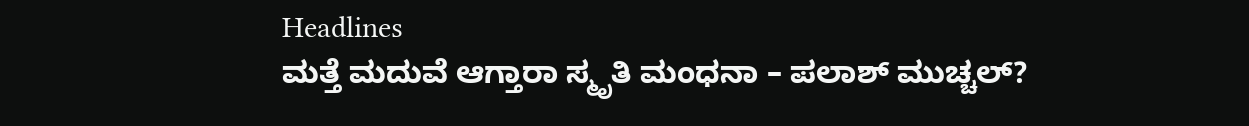Headlines
ಮತ್ತೆ ಮದುವೆ ಆಗ್ತಾರಾ ಸ್ಮೃತಿ ಮಂಧನಾ – ಪಲಾಶ್ ಮುಚ್ಚಲ್?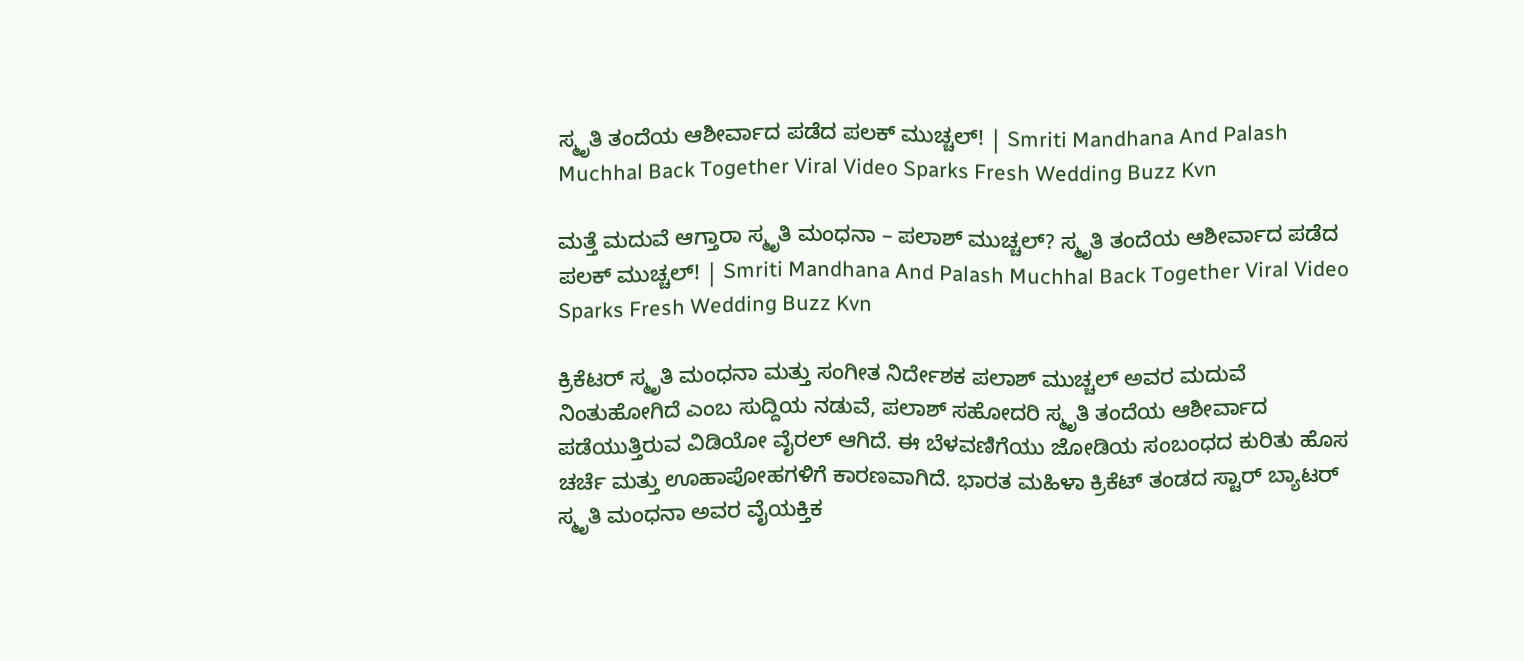ಸ್ಮೃತಿ ತಂದೆಯ ಆಶೀರ್ವಾದ ಪಡೆದ ಪಲಕ್ ಮುಚ್ಚಲ್! | Smriti Mandhana And Palash Muchhal Back Together Viral Video Sparks Fresh Wedding Buzz Kvn

ಮತ್ತೆ ಮದುವೆ ಆಗ್ತಾರಾ ಸ್ಮೃತಿ ಮಂಧನಾ – ಪಲಾಶ್ ಮುಚ್ಚಲ್? ಸ್ಮೃತಿ ತಂದೆಯ ಆಶೀರ್ವಾದ ಪಡೆದ ಪಲಕ್ ಮುಚ್ಚಲ್! | Smriti Mandhana And Palash Muchhal Back Together Viral Video Sparks Fresh Wedding Buzz Kvn

ಕ್ರಿಕೆಟರ್ ಸ್ಮೃತಿ ಮಂಧನಾ ಮತ್ತು ಸಂಗೀತ ನಿರ್ದೇಶಕ ಪಲಾಶ್ ಮುಚ್ಚಲ್ ಅವರ ಮದುವೆ ನಿಂತುಹೋಗಿದೆ ಎಂಬ ಸುದ್ದಿಯ ನಡುವೆ, ಪಲಾಶ್ ಸಹೋದರಿ ಸ್ಮೃತಿ ತಂದೆಯ ಆಶೀರ್ವಾದ ಪಡೆಯುತ್ತಿರುವ ವಿಡಿಯೋ ವೈರಲ್ ಆಗಿದೆ. ಈ ಬೆಳವಣಿಗೆಯು ಜೋಡಿಯ ಸಂಬಂಧದ ಕುರಿತು ಹೊಸ ಚರ್ಚೆ ಮತ್ತು ಊಹಾಪೋಹಗಳಿಗೆ ಕಾರಣವಾಗಿದೆ. ಭಾರತ ಮಹಿಳಾ ಕ್ರಿಕೆಟ್ ತಂಡದ ಸ್ಟಾರ್ ಬ್ಯಾಟರ್ ಸ್ಮೃತಿ ಮಂಧನಾ ಅವರ ವೈಯಕ್ತಿಕ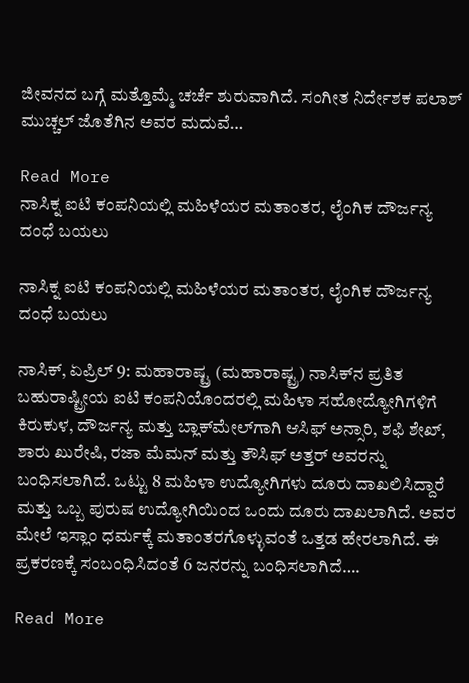ಜೀವನದ ಬಗ್ಗೆ ಮತ್ತೊಮ್ಮೆ ಚರ್ಚೆ ಶುರುವಾಗಿದೆ. ಸಂಗೀತ ನಿರ್ದೇಶಕ ಪಲಾಶ್ ಮುಚ್ಚಲ್ ಜೊತೆಗಿನ ಅವರ ಮದುವೆ…

Read More
ನಾಸಿಕ್ನ ಐಟಿ ಕಂಪನಿಯಲ್ಲಿ ಮಹಿಳೆಯರ ಮತಾಂತರ, ಲೈಂಗಿಕ ದೌರ್ಜನ್ಯ ದಂಧೆ ಬಯಲು

ನಾಸಿಕ್ನ ಐಟಿ ಕಂಪನಿಯಲ್ಲಿ ಮಹಿಳೆಯರ ಮತಾಂತರ, ಲೈಂಗಿಕ ದೌರ್ಜನ್ಯ ದಂಧೆ ಬಯಲು

ನಾಸಿಕ್, ಏಪ್ರಿಲ್ 9: ಮಹಾರಾಷ್ಟ್ರ (ಮಹಾರಾಷ್ಟ್ರ) ನಾಸಿಕ್‌ನ ಪ್ರತಿತ ಬಹುರಾಷ್ಟ್ರೀಯ ಐಟಿ ಕಂಪನಿಯೊಂದರಲ್ಲಿ ಮಹಿಳಾ ಸಹೋದ್ಯೋಗಿಗಳಿಗೆ ಕಿರುಕುಳ, ದೌರ್ಜನ್ಯ ಮತ್ತು ಬ್ಲಾಕ್‌ಮೇಲ್‌ಗಾಗಿ ಆಸಿಫ್ ಅನ್ಸಾರಿ, ಶಫಿ ಶೇಖ್, ಶಾರು ಖುರೇಷಿ, ರಜಾ ಮೆಮನ್ ಮತ್ತು ತೌಸಿಫ್ ಅತ್ತರ್ ಅವರನ್ನು ಬಂಧಿಸಲಾಗಿದೆ. ಒಟ್ಟು 8 ಮಹಿಳಾ ಉದ್ಯೋಗಿಗಳು ದೂರು ದಾಖಲಿಸಿದ್ದಾರೆ ಮತ್ತು ಒಬ್ಬ ಪುರುಷ ಉದ್ಯೋಗಿಯಿಂದ ಒಂದು ದೂರು ದಾಖಲಾಗಿದೆ. ಅವರ ಮೇಲೆ ಇಸ್ಲಾಂ ಧರ್ಮಕ್ಕೆ ಮತಾಂತರಗೊಳ್ಳುವಂತೆ ಒತ್ತಡ ಹೇರಲಾಗಿದೆ. ಈ ಪ್ರಕರಣಕ್ಕೆ ಸಂಬಂಧಿಸಿದಂತೆ 6 ಜನರನ್ನು ಬಂಧಿಸಲಾಗಿದೆ….

Read More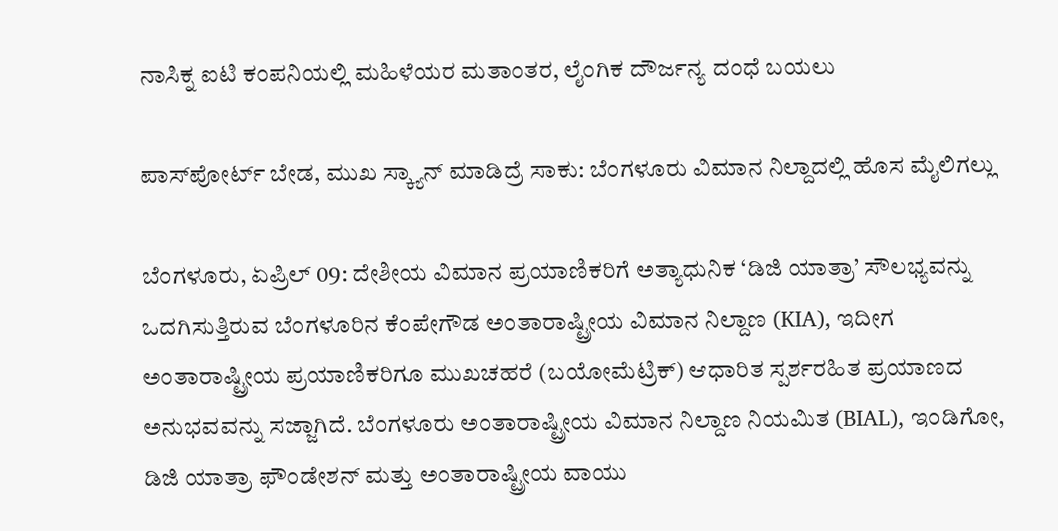ನಾಸಿಕ್ನ ಐಟಿ ಕಂಪನಿಯಲ್ಲಿ ಮಹಿಳೆಯರ ಮತಾಂತರ, ಲೈಂಗಿಕ ದೌರ್ಜನ್ಯ ದಂಧೆ ಬಯಲು

ಪಾಸ್‌ಪೋರ್ಟ್ ಬೇಡ, ಮುಖ ಸ್ಕ್ಯಾನ್ ಮಾಡಿದ್ರೆ ಸಾಕು: ಬೆಂಗಳೂರು ವಿಮಾನ ನಿಲ್ದಾದಲ್ಲಿ ಹೊಸ ಮೈಲಿಗಲ್ಲು

ಬೆಂಗಳೂರು, ಏಪ್ರಿಲ್ 09: ದೇಶೀಯ ವಿಮಾನ ಪ್ರಯಾಣಿಕರಿಗೆ ಅತ್ಯಾಧುನಿಕ ‘ಡಿಜಿ ಯಾತ್ರಾ’ ಸೌಲಭ್ಯವನ್ನು ಒದಗಿಸುತ್ತಿರುವ ಬೆಂಗಳೂರಿನ ಕೆಂಪೇಗೌಡ ಅಂತಾರಾಷ್ಟ್ರೀಯ ವಿಮಾನ ನಿಲ್ದಾಣ (KIA), ಇದೀಗ ಅಂತಾರಾಷ್ಟ್ರೀಯ ಪ್ರಯಾಣಿಕರಿಗೂ ಮುಖಚಹರೆ (ಬಯೋಮೆಟ್ರಿಕ್) ಆಧಾರಿತ ಸ್ಪರ್ಶರಹಿತ ಪ್ರಯಾಣದ ಅನುಭವವನ್ನು ಸಜ್ಜಾಗಿದೆ. ಬೆಂಗಳೂರು ಅಂತಾರಾಷ್ಟ್ರೀಯ ವಿಮಾನ ನಿಲ್ದಾಣ ನಿಯಮಿತ (BIAL), ಇಂಡಿಗೋ, ಡಿಜಿ ಯಾತ್ರಾ ಫೌಂಡೇಶನ್ ಮತ್ತು ಅಂತಾರಾಷ್ಟ್ರೀಯ ವಾಯು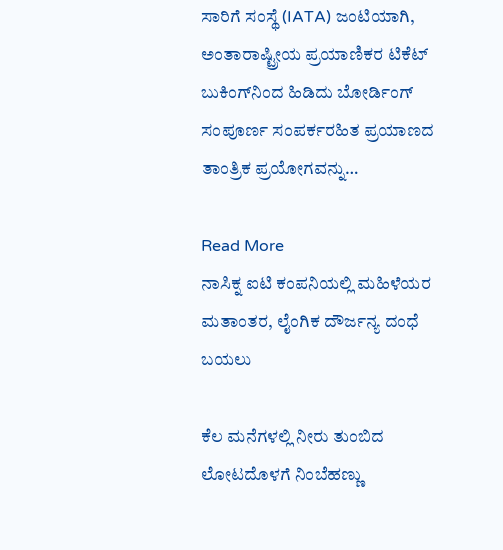ಸಾರಿಗೆ ಸಂಸ್ಥೆ (IATA) ಜಂಟಿಯಾಗಿ, ಅಂತಾರಾಷ್ಟ್ರೀಯ ಪ್ರಯಾಣಿಕರ ಟಿಕೆಟ್ ಬುಕಿಂಗ್‌ನಿಂದ ಹಿಡಿದು ಬೋರ್ಡಿಂಗ್ ಸಂಪೂರ್ಣ ಸಂಪರ್ಕರಹಿತ ಪ್ರಯಾಣದ ತಾಂತ್ರಿಕ ಪ್ರಯೋಗವನ್ನು…

Read More
ನಾಸಿಕ್ನ ಐಟಿ ಕಂಪನಿಯಲ್ಲಿ ಮಹಿಳೆಯರ ಮತಾಂತರ, ಲೈಂಗಿಕ ದೌರ್ಜನ್ಯ ದಂಧೆ ಬಯಲು

ಕೆಲ ಮನೆಗಳಲ್ಲಿ ನೀರು ತುಂಬಿದ ಲೋಟದೊಳಗೆ ನಿಂಬೆಹಣ್ಣು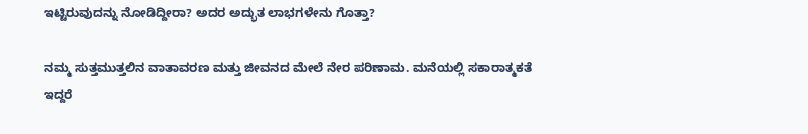ಇಟ್ಟಿರುವುದನ್ನು ನೋಡಿದ್ದೀರಾ? ಅದರ ಅದ್ಭುತ ಲಾಭಗಳೇನು ಗೊತ್ತಾ?

ನಮ್ಮ ಸುತ್ತಮುತ್ತಲಿನ ವಾತಾವರಣ ಮತ್ತು ಜೀವನದ ಮೇಲೆ ನೇರ ಪರಿಣಾಮ. ಮನೆಯಲ್ಲಿ ಸಕಾರಾತ್ಮಕತೆ ಇದ್ದರೆ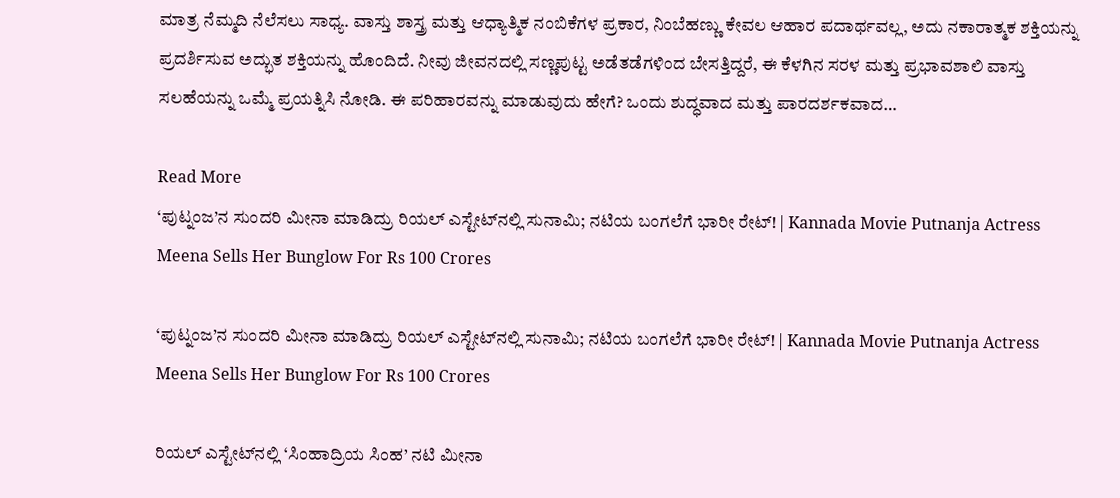ಮಾತ್ರ ನೆಮ್ಮದಿ ನೆಲೆಸಲು ಸಾಧ್ಯ. ವಾಸ್ತು ಶಾಸ್ತ್ರ ಮತ್ತು ಆಧ್ಯಾತ್ಮಿಕ ನಂಬಿಕೆಗಳ ಪ್ರಕಾರ, ನಿಂಬೆಹಣ್ಣು ಕೇವಲ ಆಹಾರ ಪದಾರ್ಥವಲ್ಲ, ಅದು ನಕಾರಾತ್ಮಕ ಶಕ್ತಿಯನ್ನು ಪ್ರದರ್ಶಿಸುವ ಅದ್ಭುತ ಶಕ್ತಿಯನ್ನು ಹೊಂದಿದೆ. ನೀವು ಜೀವನದಲ್ಲಿ ಸಣ್ಣಪುಟ್ಟ ಅಡೆತಡೆಗಳಿಂದ ಬೇಸತ್ತಿದ್ದರೆ, ಈ ಕೆಳಗಿನ ಸರಳ ಮತ್ತು ಪ್ರಭಾವಶಾಲಿ ವಾಸ್ತು ಸಲಹೆಯನ್ನು ಒಮ್ಮೆ ಪ್ರಯತ್ನಿಸಿ ನೋಡಿ. ಈ ಪರಿಹಾರವನ್ನು ಮಾಡುವುದು ಹೇಗೆ? ಒಂದು ಶುದ್ಧವಾದ ಮತ್ತು ಪಾರದರ್ಶಕವಾದ…

Read More
‘ಪುಟ್ನಂಜ’ನ ಸುಂದರಿ ಮೀನಾ ಮಾಡಿದ್ರು ರಿಯಲ್ ಎಸ್ಟೇಟ್‌ನಲ್ಲಿ ಸುನಾಮಿ; ನಟಿಯ ಬಂಗಲೆಗೆ ಭಾರೀ ರೇಟ್‌! | Kannada Movie Putnanja Actress Meena Sells Her Bunglow For Rs 100 Crores

‘ಪುಟ್ನಂಜ’ನ ಸುಂದರಿ ಮೀನಾ ಮಾಡಿದ್ರು ರಿಯಲ್ ಎಸ್ಟೇಟ್‌ನಲ್ಲಿ ಸುನಾಮಿ; ನಟಿಯ ಬಂಗಲೆಗೆ ಭಾರೀ ರೇಟ್‌! | Kannada Movie Putnanja Actress Meena Sells Her Bunglow For Rs 100 Crores

ರಿಯಲ್ ಎಸ್ಟೇಟ್‌ನಲ್ಲಿ ‘ಸಿಂಹಾದ್ರಿಯ ಸಿಂಹ’ ನಟಿ ಮೀನಾ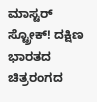ಮಾಸ್ಟರ್ ಸ್ಟ್ರೋಕ್! ದಕ್ಷಿಣ ಭಾರತದ ಚಿತ್ರರಂಗದ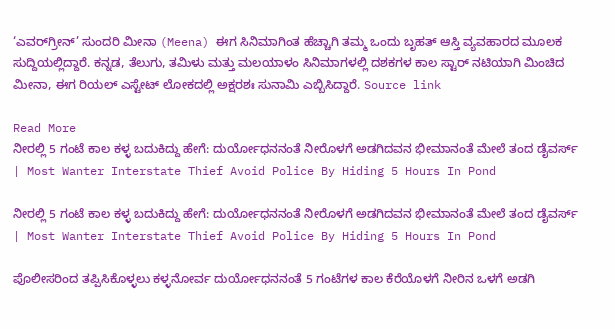‘ಎವರ್‌ಗ್ರೀನ್’ ಸುಂದರಿ ಮೀನಾ (Meena) ಈಗ ಸಿನಿಮಾಗಿಂತ ಹೆಚ್ಚಾಗಿ ತಮ್ಮ ಒಂದು ಬೃಹತ್ ಆಸ್ತಿ ವ್ಯವಹಾರದ ಮೂಲಕ ಸುದ್ದಿಯಲ್ಲಿದ್ದಾರೆ. ಕನ್ನಡ, ತೆಲುಗು, ತಮಿಳು ಮತ್ತು ಮಲಯಾಳಂ ಸಿನಿಮಾಗಳಲ್ಲಿ ದಶಕಗಳ ಕಾಲ ಸ್ಟಾರ್ ನಟಿಯಾಗಿ ಮಿಂಚಿದ ಮೀನಾ, ಈಗ ರಿಯಲ್ ಎಸ್ಟೇಟ್ ಲೋಕದಲ್ಲಿ ಅಕ್ಷರಶಃ ಸುನಾಮಿ ಎಬ್ಬಿಸಿದ್ದಾರೆ. Source link

Read More
ನೀರಲ್ಲಿ 5 ಗಂಟೆ ಕಾಲ ಕಳ್ಳ ಬದುಕಿದ್ದು ಹೇಗೆ: ದುರ್ಯೋಧನನಂತೆ ನೀರೊಳಗೆ ಅಡಗಿದವನ ಭೀಮಾನಂತೆ ಮೇಲೆ ತಂದ ಡೈವರ್ಸ್ | Most Wanter Interstate Thief Avoid Police By Hiding 5 Hours In Pond

ನೀರಲ್ಲಿ 5 ಗಂಟೆ ಕಾಲ ಕಳ್ಳ ಬದುಕಿದ್ದು ಹೇಗೆ: ದುರ್ಯೋಧನನಂತೆ ನೀರೊಳಗೆ ಅಡಗಿದವನ ಭೀಮಾನಂತೆ ಮೇಲೆ ತಂದ ಡೈವರ್ಸ್ | Most Wanter Interstate Thief Avoid Police By Hiding 5 Hours In Pond

ಪೊಲೀಸರಿಂದ ತಪ್ಪಿಸಿಕೊಳ್ಳಲು ಕಳ್ಳನೋರ್ವ ದುರ್ಯೋಧನನಂತೆ 5 ಗಂಟೆಗಳ ಕಾಲ ಕೆರೆಯೊಳಗೆ ನೀರಿನ ಒಳಗೆ ಅಡಗಿ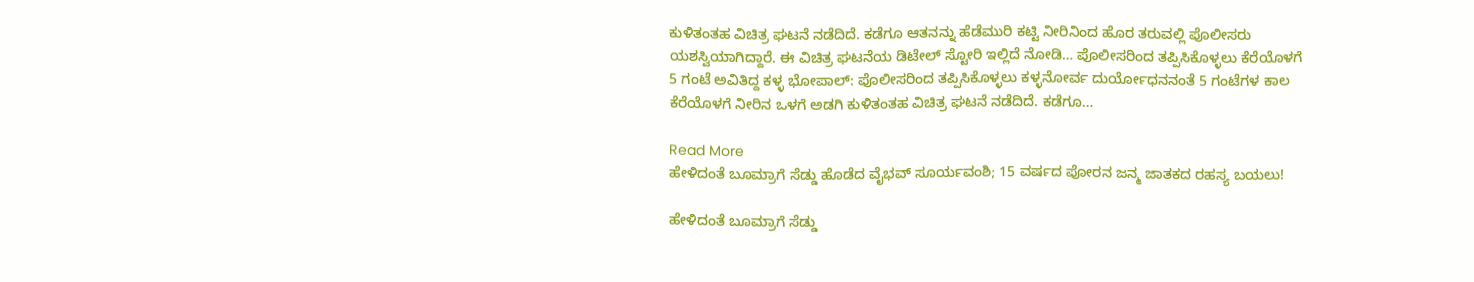ಕುಳಿತಂತಹ ವಿಚಿತ್ರ ಘಟನೆ ನಡೆದಿದೆ. ಕಡೆಗೂ ಆತನನ್ನು ಹೆಡೆಮುರಿ ಕಟ್ಟಿ ನೀರಿನಿಂದ ಹೊರ ತರುವಲ್ಲಿ ಪೊಲೀಸರು ಯಶಸ್ವಿಯಾಗಿದ್ದಾರೆ. ಈ ವಿಚಿತ್ರ ಘಟನೆಯ ಡಿಟೇಲ್ ಸ್ಟೋರಿ ಇಲ್ಲಿದೆ ನೋಡಿ… ಪೊಲೀಸರಿಂದ ತಪ್ಪಿಸಿಕೊಳ್ಳಲು ಕೆರೆಯೊಳಗೆ 5 ಗಂಟೆ ಅವಿತಿದ್ದ ಕಳ್ಳ ಭೋಪಾಲ್‌: ಪೊಲೀಸರಿಂದ ತಪ್ಪಿಸಿಕೊಳ್ಳಲು ಕಳ್ಳನೋರ್ವ ದುರ್ಯೋಧನನಂತೆ 5 ಗಂಟೆಗಳ ಕಾಲ ಕೆರೆಯೊಳಗೆ ನೀರಿನ ಒಳಗೆ ಅಡಗಿ ಕುಳಿತಂತಹ ವಿಚಿತ್ರ ಘಟನೆ ನಡೆದಿದೆ. ಕಡೆಗೂ…

Read More
ಹೇಳಿದಂತೆ ಬೂಮ್ರಾಗೆ ಸೆಡ್ಡು ಹೊಡೆದ ವೈಭವ್‌ ಸೂರ್ಯವಂಶಿ; 15 ವರ್ಷದ ಪೋರನ ಜನ್ಮ ಜಾತಕದ ರಹಸ್ಯ ಬಯಲು!

ಹೇಳಿದಂತೆ ಬೂಮ್ರಾಗೆ ಸೆಡ್ಡು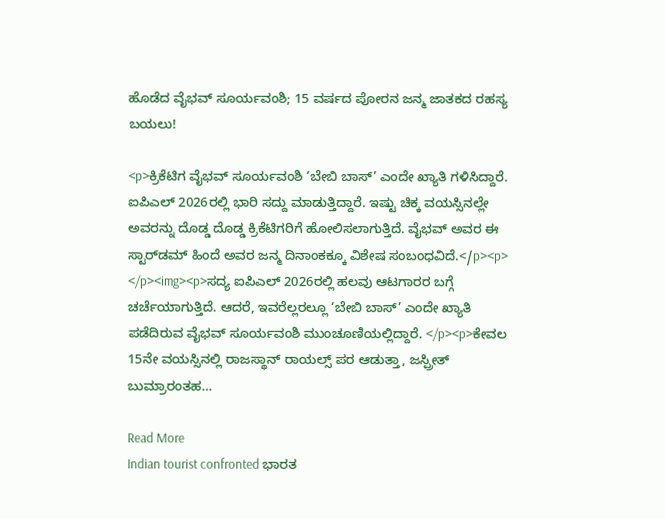ಹೊಡೆದ ವೈಭವ್‌ ಸೂರ್ಯವಂಶಿ; 15 ವರ್ಷದ ಪೋರನ ಜನ್ಮ ಜಾತಕದ ರಹಸ್ಯ ಬಯಲು!

<p>ಕ್ರಿಕೆಟಿಗ ವೈಭವ್ ಸೂರ್ಯವಂಶಿ ‘ಬೇಬಿ ಬಾಸ್’ ಎಂದೇ ಖ್ಯಾತಿ ಗಳಿಸಿದ್ದಾರೆ. ಐಪಿಎಲ್ 2026ರಲ್ಲಿ ಭಾರಿ ಸದ್ದು ಮಾಡುತ್ತಿದ್ದಾರೆ. ಇಷ್ಟು ಚಿಕ್ಕ ವಯಸ್ಸಿನಲ್ಲೇ ಅವರನ್ನು ದೊಡ್ಡ ದೊಡ್ಡ ಕ್ರಿಕೆಟಿಗರಿಗೆ ಹೋಲಿಸಲಾಗುತ್ತಿದೆ. ವೈಭವ್ ಅವರ ಈ ಸ್ಟಾರ್‌ಡಮ್ ಹಿಂದೆ ಅವರ ಜನ್ಮ ದಿನಾಂಕಕ್ಕೂ ವಿಶೇಷ ಸಂಬಂಧವಿದೆ.</p><p> </p><img><p>ಸದ್ಯ ಐಪಿಎಲ್ 2026ರಲ್ಲಿ ಹಲವು ಆಟಗಾರರ ಬಗ್ಗೆ ಚರ್ಚೆಯಾಗುತ್ತಿದೆ. ಆದರೆ, ಇವರೆಲ್ಲರಲ್ಲೂ ‘ಬೇಬಿ ಬಾಸ್’ ಎಂದೇ ಖ್ಯಾತಿ ಪಡೆದಿರುವ ವೈಭವ್ ಸೂರ್ಯವಂಶಿ ಮುಂಚೂಣಿಯಲ್ಲಿದ್ದಾರೆ. </p><p>ಕೇವಲ 15ನೇ ವಯಸ್ಸಿನಲ್ಲಿ ರಾಜಸ್ಥಾನ್ ರಾಯಲ್ಸ್‌ ಪರ ಆಡುತ್ತಾ, ಜಸ್ಪ್ರೀತ್ ಬುಮ್ರಾರಂತಹ…

Read More
Indian tourist confronted ಭಾರತ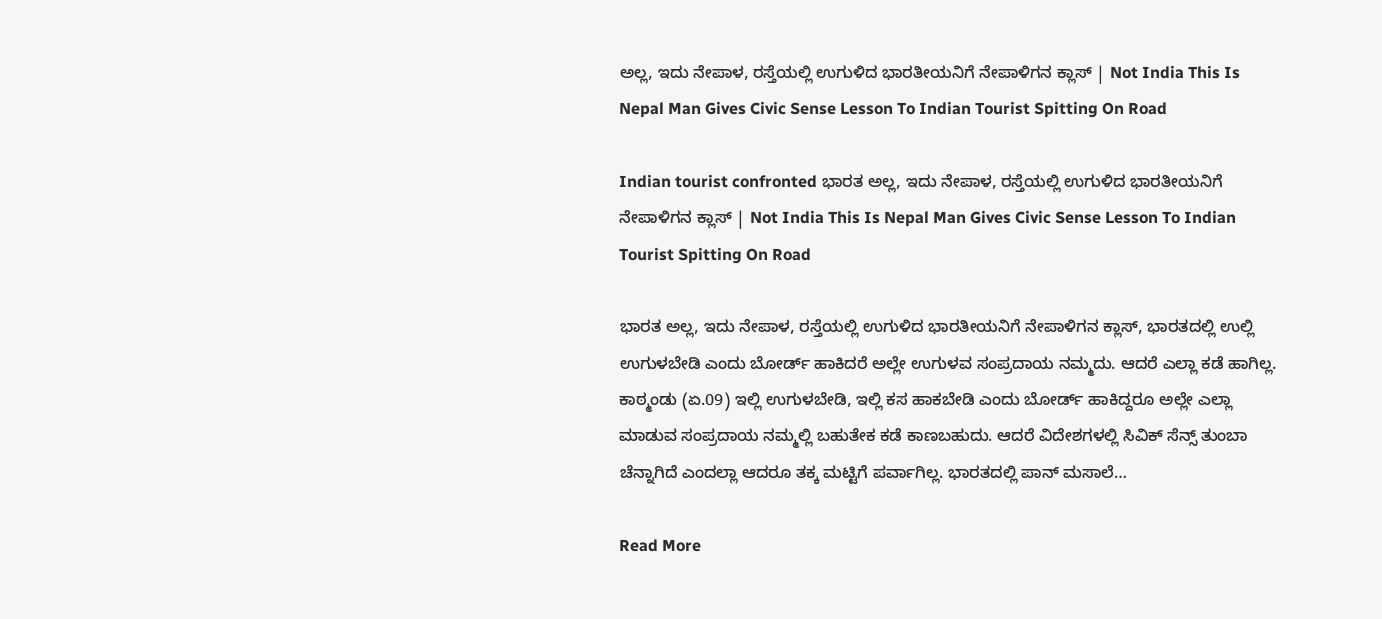ಅಲ್ಲ, ಇದು ನೇಪಾಳ, ರಸ್ತೆಯಲ್ಲಿ ಉಗುಳಿದ ಭಾರತೀಯನಿಗೆ ನೇಪಾಳಿಗನ ಕ್ಲಾಸ್ | Not India This Is Nepal Man Gives Civic Sense Lesson To Indian Tourist Spitting On Road

Indian tourist confronted ಭಾರತ ಅಲ್ಲ, ಇದು ನೇಪಾಳ, ರಸ್ತೆಯಲ್ಲಿ ಉಗುಳಿದ ಭಾರತೀಯನಿಗೆ ನೇಪಾಳಿಗನ ಕ್ಲಾಸ್ | Not India This Is Nepal Man Gives Civic Sense Lesson To Indian Tourist Spitting On Road

ಭಾರತ ಅಲ್ಲ, ಇದು ನೇಪಾಳ, ರಸ್ತೆಯಲ್ಲಿ ಉಗುಳಿದ ಭಾರತೀಯನಿಗೆ ನೇಪಾಳಿಗನ ಕ್ಲಾಸ್, ಭಾರತದಲ್ಲಿ ಉಲ್ಲಿ ಉಗುಳಬೇಡಿ ಎಂದು ಬೋರ್ಡ್ ಹಾಕಿದರೆ ಅಲ್ಲೇ ಉಗುಳವ ಸಂಪ್ರದಾಯ ನಮ್ಮದು. ಆದರೆ ಎಲ್ಲಾ ಕಡೆ ಹಾಗಿಲ್ಲ.  ಕಾಠ್ಮಂಡು (ಏ.09) ಇಲ್ಲಿ ಉಗುಳಬೇಡಿ, ಇಲ್ಲಿ ಕಸ ಹಾಕಬೇಡಿ ಎಂದು ಬೋರ್ಡ್ ಹಾಕಿದ್ದರೂ ಅಲ್ಲೇ ಎಲ್ಲಾ ಮಾಡುವ ಸಂಪ್ರದಾಯ ನಮ್ಮಲ್ಲಿ ಬಹುತೇಕ ಕಡೆ ಕಾಣಬಹುದು. ಆದರೆ ವಿದೇಶಗಳಲ್ಲಿ ಸಿವಿಕ್ ಸೆನ್ಸ್ ತುಂಬಾ ಚೆನ್ನಾಗಿದೆ ಎಂದಲ್ಲಾ ಆದರೂ ತಕ್ಕ ಮಟ್ಟಿಗೆ ಪರ್ವಾಗಿಲ್ಲ. ಭಾರತದಲ್ಲಿ ಪಾನ್ ಮಸಾಲೆ…

Read More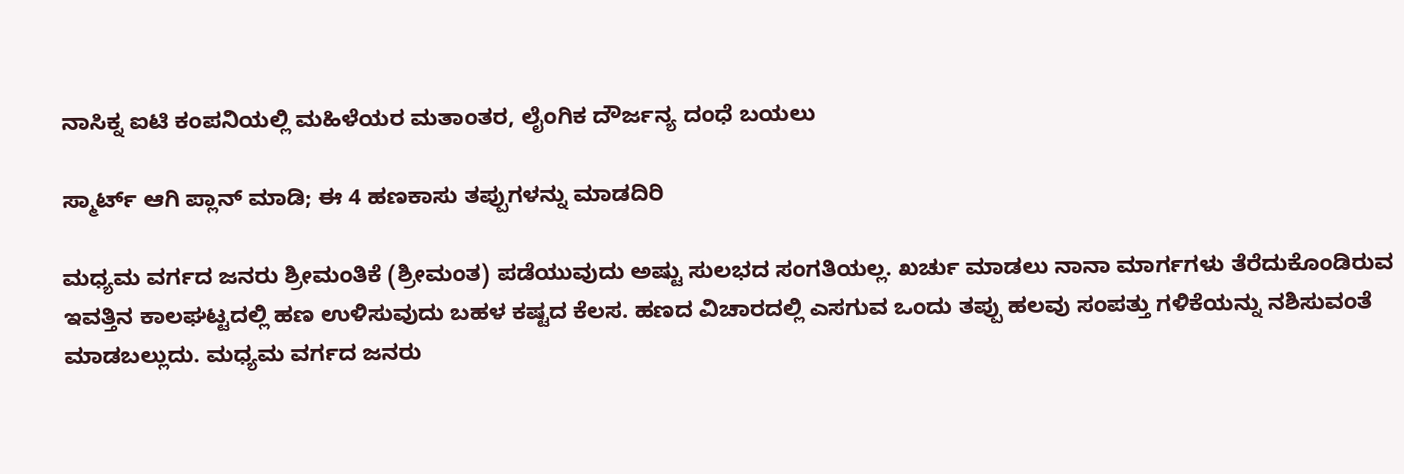ನಾಸಿಕ್ನ ಐಟಿ ಕಂಪನಿಯಲ್ಲಿ ಮಹಿಳೆಯರ ಮತಾಂತರ, ಲೈಂಗಿಕ ದೌರ್ಜನ್ಯ ದಂಧೆ ಬಯಲು

ಸ್ಮಾರ್ಟ್ ಆಗಿ ಪ್ಲಾನ್ ಮಾಡಿ; ಈ 4 ಹಣಕಾಸು ತಪ್ಪುಗಳನ್ನು ಮಾಡದಿರಿ

ಮಧ್ಯಮ ವರ್ಗದ ಜನರು ಶ್ರೀಮಂತಿಕೆ (ಶ್ರೀಮಂತ) ಪಡೆಯುವುದು ಅಷ್ಟು ಸುಲಭದ ಸಂಗತಿಯಲ್ಲ. ಖರ್ಚು ಮಾಡಲು ನಾನಾ ಮಾರ್ಗಗಳು ತೆರೆದುಕೊಂಡಿರುವ ಇವತ್ತಿನ ಕಾಲಘಟ್ಟದಲ್ಲಿ ಹಣ ಉಳಿಸುವುದು ಬಹಳ ಕಷ್ಟದ ಕೆಲಸ. ಹಣದ ವಿಚಾರದಲ್ಲಿ ಎಸಗುವ ಒಂದು ತಪ್ಪು ಹಲವು ಸಂಪತ್ತು ಗಳಿಕೆಯನ್ನು ನಶಿಸುವಂತೆ ಮಾಡಬಲ್ಲುದು. ಮಧ್ಯಮ ವರ್ಗದ ಜನರು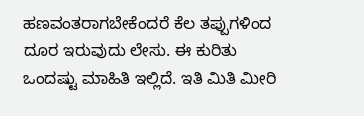ಹಣವಂತರಾಗಬೇಕೆಂದರೆ ಕೆಲ ತಪ್ಪುಗಳಿಂದ ದೂರ ಇರುವುದು ಲೇಸು. ಈ ಕುರಿತು ಒಂದಷ್ಟು ಮಾಹಿತಿ ಇಲ್ಲಿದೆ. ಇತಿ ಮಿತಿ ಮೀರಿ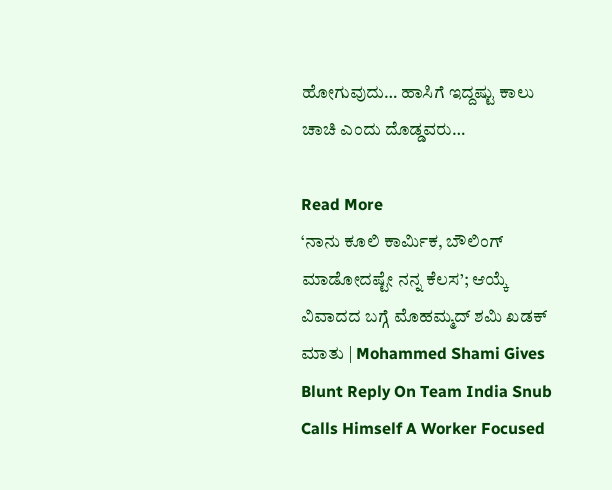ಹೋಗುವುದು… ಹಾಸಿಗೆ ಇದ್ದಷ್ಟು ಕಾಲು ಚಾಚಿ ಎಂದು ದೊಡ್ಡವರು…

Read More
‘ನಾನು ಕೂಲಿ ಕಾರ್ಮಿಕ, ಬೌಲಿಂಗ್ ಮಾಡೋದಷ್ಟೇ ನನ್ನ ಕೆಲಸ’; ಆಯ್ಕೆ ವಿವಾದದ ಬಗ್ಗೆ ಮೊಹಮ್ಮದ್ ಶಮಿ ಖಡಕ್ ಮಾತು | Mohammed Shami Gives Blunt Reply On Team India Snub Calls Himself A Worker Focused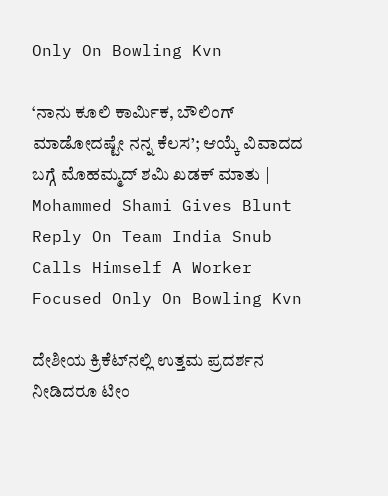Only On Bowling Kvn

‘ನಾನು ಕೂಲಿ ಕಾರ್ಮಿಕ, ಬೌಲಿಂಗ್ ಮಾಡೋದಷ್ಟೇ ನನ್ನ ಕೆಲಸ’; ಆಯ್ಕೆ ವಿವಾದದ ಬಗ್ಗೆ ಮೊಹಮ್ಮದ್ ಶಮಿ ಖಡಕ್ ಮಾತು | Mohammed Shami Gives Blunt Reply On Team India Snub Calls Himself A Worker Focused Only On Bowling Kvn

ದೇಶೀಯ ಕ್ರಿಕೆಟ್‌ನಲ್ಲಿ ಉತ್ತಮ ಪ್ರದರ್ಶನ ನೀಡಿದರೂ ಟೀಂ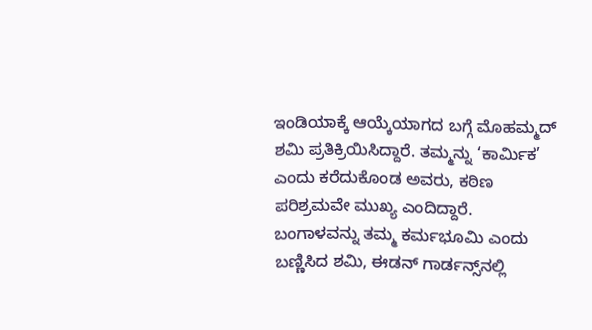ಇಂಡಿಯಾಕ್ಕೆ ಆಯ್ಕೆಯಾಗದ ಬಗ್ಗೆ ಮೊಹಮ್ಮದ್ ಶಮಿ ಪ್ರತಿಕ್ರಿಯಿಸಿದ್ದಾರೆ. ತಮ್ಮನ್ನು ‘ಕಾರ್ಮಿಕ’ ಎಂದು ಕರೆದುಕೊಂಡ ಅವರು, ಕಠಿಣ ಪರಿಶ್ರಮವೇ ಮುಖ್ಯ ಎಂದಿದ್ದಾರೆ. ಬಂಗಾಳವನ್ನು ತಮ್ಮ ಕರ್ಮಭೂಮಿ ಎಂದು ಬಣ್ಣಿಸಿದ ಶಮಿ, ಈಡನ್ ಗಾರ್ಡನ್ಸ್‌ನಲ್ಲಿ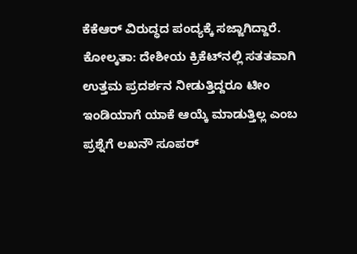ಕೆಕೆಆರ್ ವಿರುದ್ಧದ ಪಂದ್ಯಕ್ಕೆ ಸಜ್ಜಾಗಿದ್ದಾರೆ. ಕೋಲ್ಕತಾ: ದೇಶೀಯ ಕ್ರಿಕೆಟ್‌ನಲ್ಲಿ ಸತತವಾಗಿ ಉತ್ತಮ ಪ್ರದರ್ಶನ ನೀಡುತ್ತಿದ್ದರೂ ಟೀಂ ಇಂಡಿಯಾಗೆ ಯಾಕೆ ಆಯ್ಕೆ ಮಾಡುತ್ತಿಲ್ಲ ಎಂಬ ಪ್ರಶ್ನೆಗೆ ಲಖನೌ ಸೂಪರ್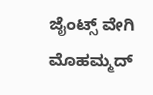ಜೈಂಟ್ಸ್ ವೇಗಿ ಮೊಹಮ್ಮದ್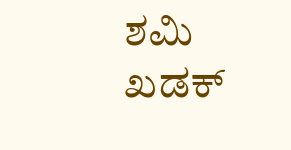ಶಮಿ ಖಡಕ್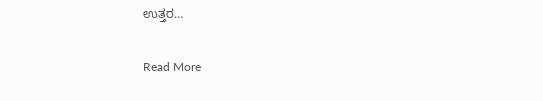ಉತ್ತರ…

Read More